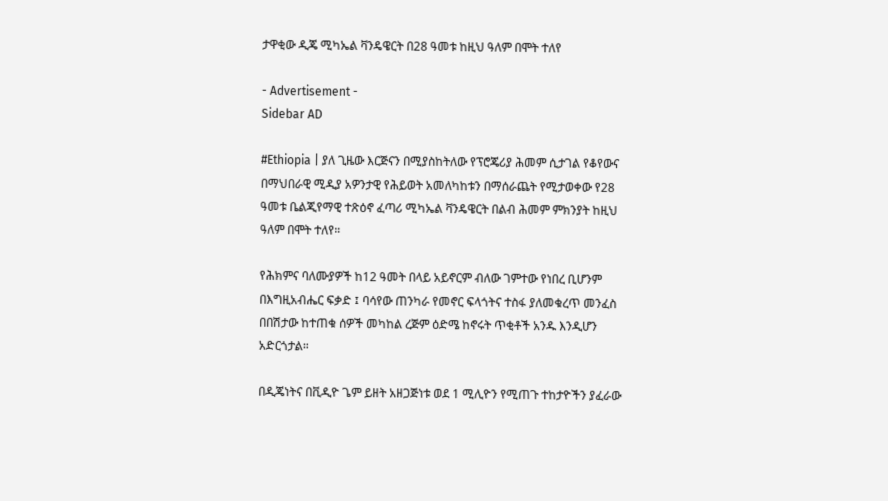ታዋቂው ዲጄ ሚካኤል ቫንዴዌርት በ28 ዓመቱ ከዚህ ዓለም በሞት ተለየ

- Advertisement -
Sidebar AD

#Ethiopia | ያለ ጊዜው እርጅናን በሚያስከትለው የፕሮጄሪያ ሕመም ሲታገል የቆየውና በማህበራዊ ሚዲያ አዎንታዊ የሕይወት አመለካከቱን በማሰራጨት የሚታወቀው የ28 ዓመቱ ቤልጂየማዊ ተጽዕኖ ፈጣሪ ሚካኤል ቫንዴዌርት በልብ ሕመም ምክንያት ከዚህ ዓለም በሞት ተለየ።

የሕክምና ባለሙያዎች ከ12 ዓመት በላይ አይኖርም ብለው ገምተው የነበረ ቢሆንም በእግዚአብሔር ፍቃድ ፤ ባሳየው ጠንካራ የመኖር ፍላጎትና ተስፋ ያለመቁረጥ መንፈስ በበሽታው ከተጠቁ ሰዎች መካከል ረጅም ዕድሜ ከኖሩት ጥቂቶች አንዱ እንዲሆን አድርጎታል።

በዲጄነትና በቪዲዮ ጌም ይዘት አዘጋጅነቱ ወደ 1 ሚሊዮን የሚጠጉ ተከታዮችን ያፈራው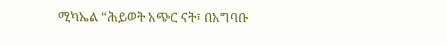ሚካኤል “ሕይወት አጭር ናት፣ በአግባቡ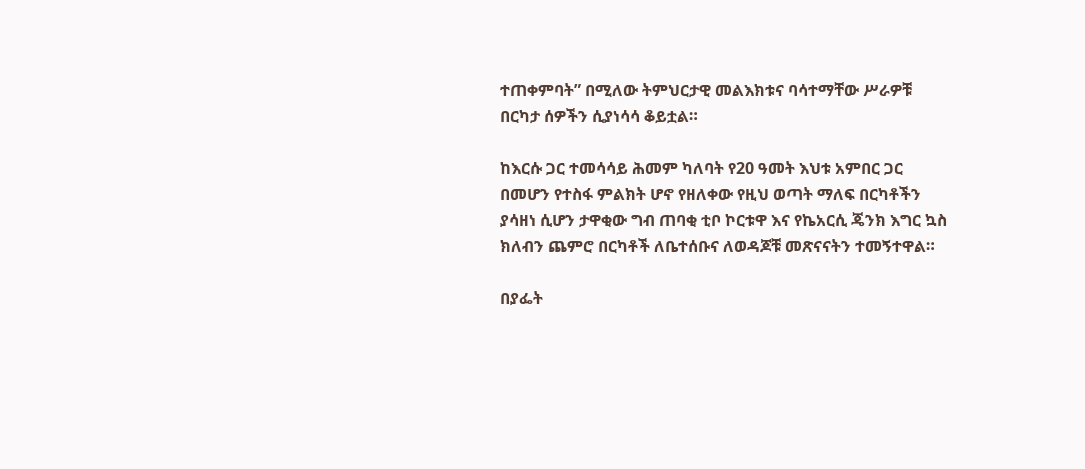ተጠቀምባት” በሚለው ትምህርታዊ መልእክቱና ባሳተማቸው ሥራዎቹ በርካታ ሰዎችን ሲያነሳሳ ቆይቷል።

ከእርሱ ጋር ተመሳሳይ ሕመም ካለባት የ20 ዓመት እህቱ አምበር ጋር በመሆን የተስፋ ምልክት ሆኖ የዘለቀው የዚህ ወጣት ማለፍ በርካቶችን ያሳዘነ ሲሆን ታዋቂው ግብ ጠባቂ ቲቦ ኮርቱዋ እና የኬአርሲ ጄንክ እግር ኳስ ክለብን ጨምሮ በርካቶች ለቤተሰቡና ለወዳጆቹ መጽናናትን ተመኝተዋል።

በያፌት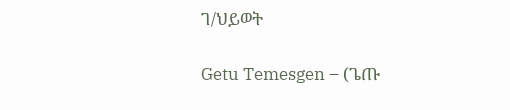ገ/ህይወት

Getu Temesgen – (ጌጡ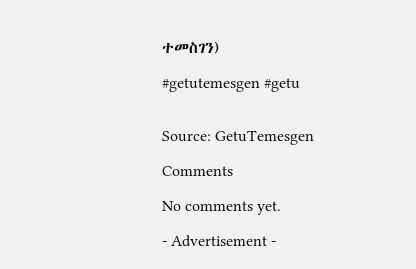ተመስገን)

#getutemesgen #getu


Source: GetuTemesgen

Comments

No comments yet.

- Advertisement -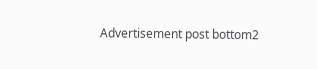Advertisement post bottom2